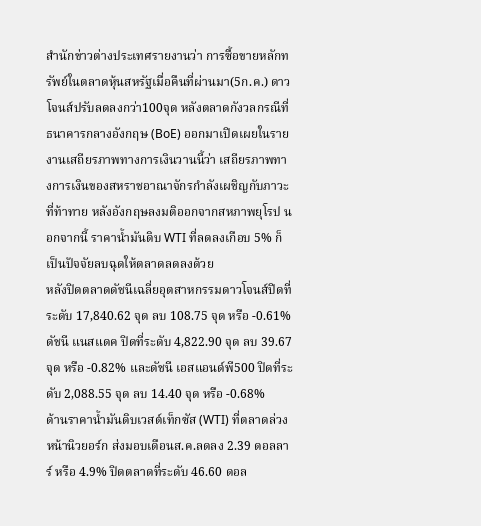สำนักข่าวต่างประเทศรายงานว่า การซื้อขายหลักทรัพย์ในตลาดหุ้นสหรัฐเมื่อคืนที่ผ่านมา(5ก.ค.) ดาวโจนส์ปรับลดลงกว่า100จุด หลังตลาดกังวลกรณีที่ธนาคารกลางอังกฤษ (BoE) ออกมาเปิดเผยในรายงานเสถียรภาพทางการเงินวานนี้ว่า เสถียรภาพทางการเงินของสหราชอาณาจักรกำลังเผชิญกับภาวะที่ท้าทาย หลังอังกฤษลงมติออกจากสหภาพยุโรป นอกจากนี้ ราคาน้ำมันดิบ WTI ที่ลดลงเกือบ 5% ก็เป็นปัจจัยลบฉุดให้ตลาดลดลงด้วย
หลังปิดตลาดดัชนีเฉลี่ยอุตสาหกรรมดาวโจนส์ปิดที่ระดับ 17,840.62 จุด ลบ 108.75 จุด หรือ -0.61% ดัชนี แนสแดค ปิดที่ระดับ 4,822.90 จุด ลบ 39.67 จุด หรือ -0.82% และดัชนี เอสแอนด์พี500 ปิดที่ระดับ 2,088.55 จุด ลบ 14.40 จุด หรือ -0.68%
ด้านราคาน้ำมันดิบเวสต์เท็กซัส (WTI) ที่ตลาดล่วงหน้านิวยอร์ก ส่งมอบเดือนส.ค.ลดลง 2.39 ดอลลาร์ หรือ 4.9% ปิดตลาดที่ระดับ 46.60 ดอล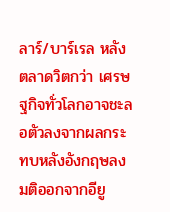ลาร์/บาร์เรล หลังตลาดวิตกว่า เศรษฐกิจทั่วโลกอาจชะลอตัวลงจากผลกระทบหลังอังกฤษลงมติออกจากอียู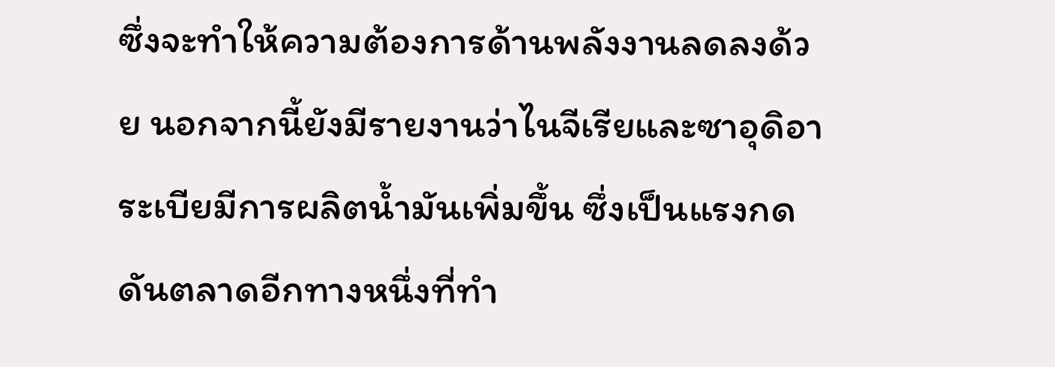ซึ่งจะทำให้ความต้องการด้านพลังงานลดลงด้วย นอกจากนี้ยังมีรายงานว่าไนจีเรียและซาอุดิอาระเบียมีการผลิตน้ำมันเพิ่มขึ้น ซึ่งเป็นแรงกดดันตลาดอีกทางหนึ่งที่ทำ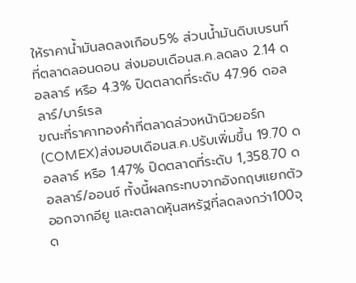ให้ราคาน้ำมันลดลงเกือบ5% ส่วนน้ำมันดิบเบรนท์ที่ตลาดลอนดอน ส่งมอบเดือนส.ค.ลดลง 2.14 ดอลลาร์ หรือ 4.3% ปิดตลาดที่ระดับ 47.96 ดอลลาร์/บาร์เรล
ขณะที่ราคาทองคำที่ตลาดล่วงหน้านิวยอร์ก(COMEX)ส่งมอบเดือนส.ค.ปรับเพิ่มขึ้น 19.70 ดอลลาร์ หรือ 1.47% ปิดตลาดที่ระดับ 1,358.70 ดอลลาร์/ออนซ์ ทั้งนี้ผลกระทบจากอังกฤษแยกตัวออกจากอียู และตลาดหุ้นสหรัฐที่ลดลงกว่า100จุด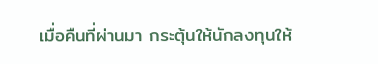เมื่อคืนที่ผ่านมา กระตุ้นให้นักลงทุนให้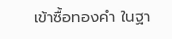เข้าซื้อทองคำ ในฐา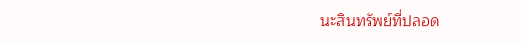นะสินทรัพย์ที่ปลอด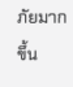ภัยมากขึ้น